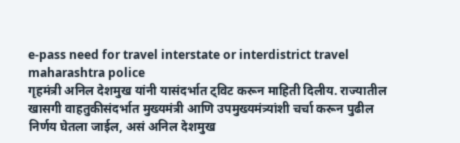e-pass need for travel interstate or interdistrict travel maharashtra police
गृहमंत्री अनिल देशमुख यांनी यासंदर्भात ट्विट करून माहिती दिलीय. राज्यातील खासगी वाहतुकीसंदर्भात मुख्यमंत्री आणि उपमुख्यमंत्र्यांशी चर्चा करून पुढील निर्णय घेतला जाईल, असं अनिल देशमुख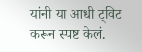यांनी या आधी ट्विट करून स्पष्ट केलं.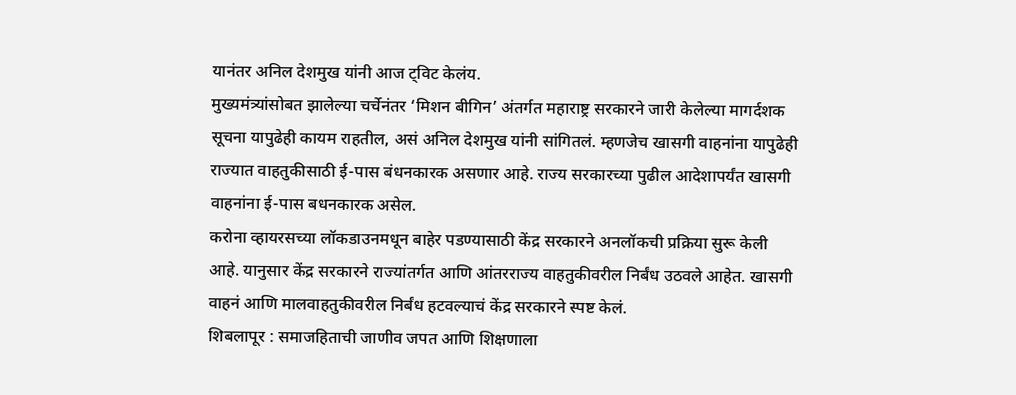यानंतर अनिल देशमुख यांनी आज ट्विट केलंय.
मुख्यमंत्र्यांसोबत झालेल्या चर्चेनंतर ‘मिशन बीगिन’ अंतर्गत महाराष्ट्र सरकारने जारी केलेल्या मागर्दशक सूचना यापुढेही कायम राहतील, असं अनिल देशमुख यांनी सांगितलं. म्हणजेच खासगी वाहनांना यापुढेही राज्यात वाहतुकीसाठी ई-पास बंधनकारक असणार आहे. राज्य सरकारच्या पुढील आदेशापर्यंत खासगी वाहनांना ई-पास बधनकारक असेल.
करोना व्हायरसच्या लॉकडाउनमधून बाहेर पडण्यासाठी केंद्र सरकारने अनलॉकची प्रक्रिया सुरू केली आहे. यानुसार केंद्र सरकारने राज्यांतर्गत आणि आंतरराज्य वाहतुकीवरील निर्बंध उठवले आहेत. खासगी वाहनं आणि मालवाहतुकीवरील निर्बंध हटवल्याचं केंद्र सरकारने स्पष्ट केलं.
शिबलापूर : समाजहिताची जाणीव जपत आणि शिक्षणाला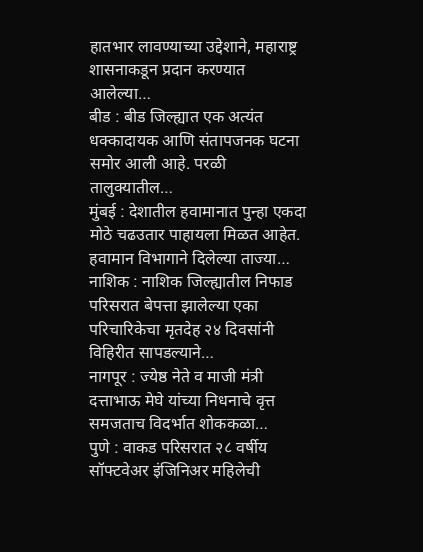हातभार लावण्याच्या उद्देशाने, महाराष्ट्र शासनाकडून प्रदान करण्यात आलेल्या…
बीड : बीड जिल्ह्यात एक अत्यंत धक्कादायक आणि संतापजनक घटना समोर आली आहे. परळी तालुक्यातील…
मुंबई : देशातील हवामानात पुन्हा एकदा मोठे चढउतार पाहायला मिळत आहेत. हवामान विभागाने दिलेल्या ताज्या…
नाशिक : नाशिक जिल्ह्यातील निफाड परिसरात बेपत्ता झालेल्या एका परिचारिकेचा मृतदेह २४ दिवसांनी विहिरीत सापडल्याने…
नागपूर : ज्येष्ठ नेते व माजी मंत्री दत्ताभाऊ मेघे यांच्या निधनाचे वृत्त समजताच विदर्भात शोककळा…
पुणे : वाकड परिसरात २८ वर्षीय सॉफ्टवेअर इंजिनिअर महिलेची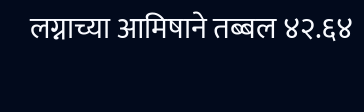लग्नाच्या आमिषाने तब्बल ४२.६४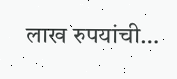लाख रुपयांची…